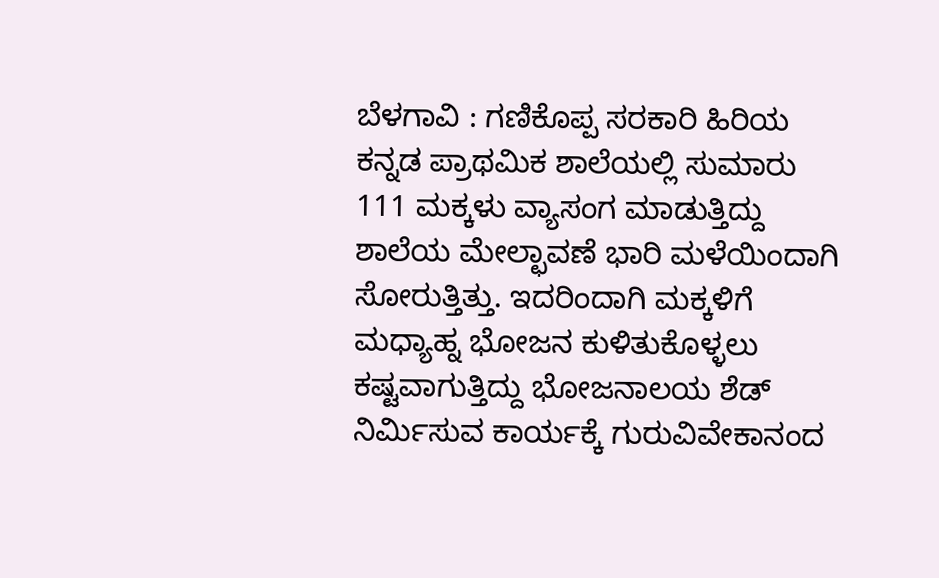ಬೆಳಗಾವಿ : ಗಣಿಕೊಪ್ಪ ಸರಕಾರಿ ಹಿರಿಯ ಕನ್ನಡ ಪ್ರಾಥಮಿಕ ಶಾಲೆಯಲ್ಲಿ ಸುಮಾರು 111 ಮಕ್ಕಳು ವ್ಯಾಸಂಗ ಮಾಡುತ್ತಿದ್ದು ಶಾಲೆಯ ಮೇಲ್ಛಾವಣೆ ಭಾರಿ ಮಳೆಯಿಂದಾಗಿ ಸೋರುತ್ತಿತ್ತು. ಇದರಿಂದಾಗಿ ಮಕ್ಕಳಿಗೆ ಮಧ್ಯಾಹ್ನ ಭೋಜನ ಕುಳಿತುಕೊಳ್ಳಲು ಕಷ್ಟವಾಗುತ್ತಿದ್ದು ಭೋಜನಾಲಯ ಶೆಡ್ ನಿರ್ಮಿಸುವ ಕಾರ್ಯಕ್ಕೆ ಗುರುವಿವೇಕಾನಂದ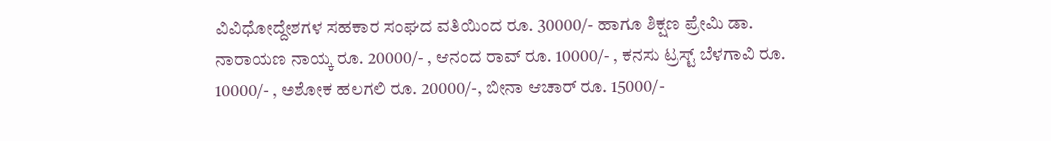ವಿವಿಧೋದ್ದೇಶಗಳ ಸಹಕಾರ ಸಂಘದ ವತಿಯಿಂದ ರೂ. 30000/- ಹಾಗೂ ಶಿಕ್ಷಣ ಪ್ರೇಮಿ ಡಾ. ನಾರಾಯಣ ನಾಯ್ಕ ರೂ. 20000/- , ಆನಂದ ರಾವ್ ರೂ. 10000/- , ಕನಸು ಟ್ರಸ್ಟ್ ಬೆಳಗಾವಿ ರೂ. 10000/- , ಅಶೋಕ ಹಲಗಲಿ ರೂ. 20000/-, ಬೀನಾ ಆಚಾರ್ ರೂ. 15000/-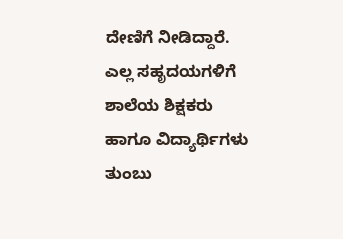ದೇಣಿಗೆ ನೀಡಿದ್ದಾರೆ. ಎಲ್ಲ ಸಹೃದಯಗಳಿಗೆ ಶಾಲೆಯ ಶಿಕ್ಷಕರು ಹಾಗೂ ವಿದ್ಯಾರ್ಥಿಗಳು ತುಂಬು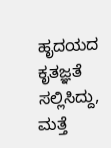ಹೃದಯದ ಕೃತಜ್ಞತೆ ಸಲ್ಲಿಸಿದ್ದು, ಮತ್ತೆ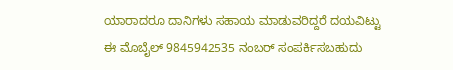ಯಾರಾದರೂ ದಾನಿಗಳು ಸಹಾಯ ಮಾಡುವರಿದ್ದರೆ ದಯವಿಟ್ಟು ಈ ಮೊಬೈಲ್ 9845942535 ನಂಬರ್ ಸಂಪರ್ಕಿಸಬಹುದು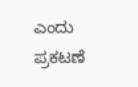ಎಂದು ಪ್ರಕಟಣೆ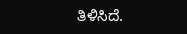ತಿಳಿಸಿದೆ.